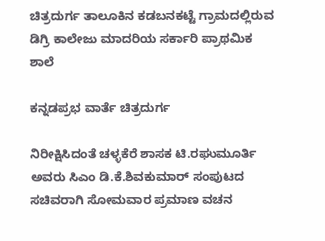ಚಿತ್ರದುರ್ಗ ತಾಲೂಕಿನ ಕಡಬನಕಟ್ಟೆ ಗ್ರಾಮದಲ್ಲಿರುವ ಡಿಗ್ರಿ ಕಾಲೇಜು ಮಾದರಿಯ ಸರ್ಕಾರಿ ಪ್ರಾಥಮಿಕ ಶಾಲೆ

ಕನ್ನಡಪ್ರಭ ವಾರ್ತೆ ಚಿತ್ರದುರ್ಗ

ನಿರೀಕ್ಷಿಸಿದಂತೆ ಚಳ್ಳಕೆರೆ ಶಾಸಕ ಟಿ.ರಘುಮೂರ್ತಿ ಅವರು ಸಿಎಂ ಡಿ.ಕೆ.ಶಿವಕುಮಾರ್ ಸಂಪುಟದ ಸಚಿವರಾಗಿ ಸೋಮವಾರ ಪ್ರಮಾಣ ವಚನ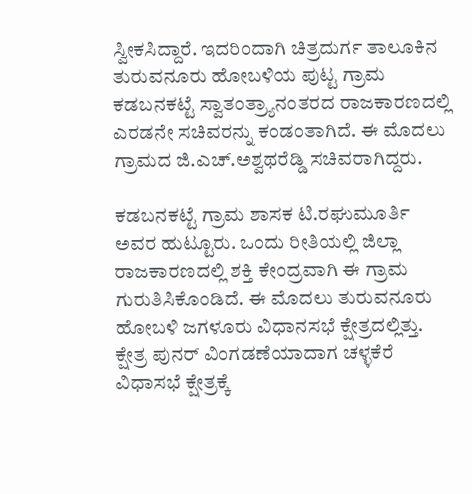ಸ್ವೀಕಸಿದ್ದಾರೆ. ಇದರಿಂದಾಗಿ ಚಿತ್ರದುರ್ಗ ತಾಲೂಕಿನ ತುರುವನೂರು ಹೋಬಳಿಯ ಪುಟ್ಟ ಗ್ರಾಮ ಕಡಬನಕಟ್ಟೆ ಸ್ವಾತಂತ್ರ್ಯಾನಂತರದ ರಾಜಕಾರಣದಲ್ಲಿ ಎರಡನೇ ಸಚಿವರನ್ನು ಕಂಡಂತಾಗಿದೆ. ಈ ಮೊದಲು ಗ್ರಾಮದ ಜಿ.ಎಚ್‌.ಅಶ್ವಥರೆಡ್ಡಿ ಸಚಿವರಾಗಿದ್ದರು.

ಕಡಬನಕಟ್ಟೆ ಗ್ರಾಮ ಶಾಸಕ ಟಿ.ರಘುಮೂರ್ತಿ ಅವರ ಹುಟ್ಟೂರು. ಒಂದು ರೀತಿಯಲ್ಲಿ ಜಿಲ್ಲಾ ರಾಜಕಾರಣದಲ್ಲಿ ಶಕ್ತಿ ಕೇಂದ್ರವಾಗಿ ಈ ಗ್ರಾಮ ಗುರುತಿಸಿಕೊಂಡಿದೆ. ಈ ಮೊದಲು ತುರುವನೂರು ಹೋಬಳಿ ಜಗಳೂರು ವಿಧಾನಸಭೆ ಕ್ಷೇತ್ರದಲ್ಲಿತ್ತು. ಕ್ಷೇತ್ರ ಪುನರ್ ವಿಂಗಡಣೆಯಾದಾಗ ಚಳ್ಳಕೆರೆ ವಿಧಾಸಭೆ ಕ್ಷೇತ್ರಕ್ಕೆ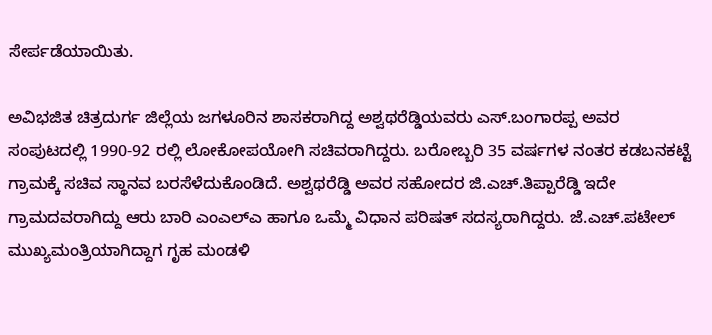ಸೇರ್ಪಡೆಯಾಯಿತು.

ಅವಿಭಜಿತ ಚಿತ್ರದುರ್ಗ ಜಿಲ್ಲೆಯ ಜಗಳೂರಿನ ಶಾಸಕರಾಗಿದ್ದ ಅಶ್ವಥರೆಡ್ಡಿಯವರು ಎಸ್.ಬಂಗಾರಪ್ಪ ಅವರ ಸಂಪುಟದಲ್ಲಿ 1990-92 ರಲ್ಲಿ ಲೋಕೋಪಯೋಗಿ ಸಚಿವರಾಗಿದ್ದರು. ಬರೋಬ್ಬರಿ 35 ವರ್ಷಗಳ ನಂತರ ಕಡಬನಕಟ್ಟೆ ಗ್ರಾಮಕ್ಕೆ ಸಚಿವ ಸ್ಥಾನವ ಬರಸೆಳೆದುಕೊಂಡಿದೆ. ಅಶ್ವಥರೆಡ್ಡಿ ಅವರ ಸಹೋದರ ಜಿ.ಎಚ್.ತಿಪ್ಪಾರೆಡ್ಡಿ ಇದೇ ಗ್ರಾಮದವರಾಗಿದ್ದು ಆರು ಬಾರಿ ಎಂಎಲ್ಎ ಹಾಗೂ ಒಮ್ಮೆ ವಿಧಾನ ಪರಿಷತ್ ಸದಸ್ಯರಾಗಿದ್ದರು. ಜೆ.ಎಚ್.ಪಟೇಲ್ ಮುಖ್ಯಮಂತ್ರಿಯಾಗಿದ್ದಾಗ ಗೃಹ ಮಂಡಳಿ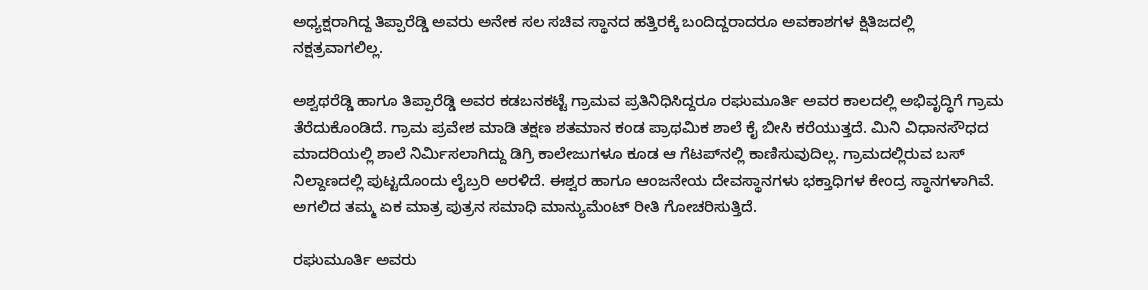ಅಧ್ಯಕ್ಷರಾಗಿದ್ದ ತಿಪ್ಪಾರೆಡ್ಡಿ ಅವರು ಅನೇಕ ಸಲ ಸಚಿವ ಸ್ಥಾನದ ಹತ್ತಿರಕ್ಕೆ ಬಂದಿದ್ದರಾದರೂ ಅವಕಾಶಗಳ ಕ್ಷಿತಿಜದಲ್ಲಿ ನಕ್ಷತ್ರವಾಗಲಿಲ್ಲ.

ಅಶ್ವಥರೆಡ್ಡಿ ಹಾಗೂ ತಿಪ್ಪಾರೆಡ್ಡಿ ಅವರ ಕಡಬನಕಟ್ಟೆ ಗ್ರಾಮವ ಪ್ರತಿನಿಧಿಸಿದ್ದರೂ ರಘುಮೂರ್ತಿ ಅವರ ಕಾಲದಲ್ಲಿ ಅಭಿವೃದ್ಧಿಗೆ ಗ್ರಾಮ ತೆರೆದುಕೊಂಡಿದೆ. ಗ್ರಾಮ ಪ್ರವೇಶ ಮಾಡಿ ತಕ್ಷಣ ಶತಮಾನ ಕಂಡ ಪ್ರಾಥಮಿಕ ಶಾಲೆ ಕೈ ಬೀಸಿ ಕರೆಯುತ್ತದೆ. ಮಿನಿ ವಿಧಾನಸೌಧದ ಮಾದರಿಯಲ್ಲಿ ಶಾಲೆ ನಿರ್ಮಿಸಲಾಗಿದ್ದು ಡಿಗ್ರಿ ಕಾಲೇಜುಗಳೂ ಕೂಡ ಆ ಗೆಟಪ್‌ನಲ್ಲಿ ಕಾಣಿಸುವುದಿಲ್ಲ. ಗ್ರಾಮದಲ್ಲಿರುವ ಬಸ್ ನಿಲ್ದಾಣದಲ್ಲಿ ಪುಟ್ಟದೊಂದು ಲೈಬ್ರರಿ ಅರಳಿದೆ. ಈಶ್ವರ ಹಾಗೂ ಆಂಜನೇಯ ದೇವಸ್ಥಾನಗಳು ಭಕ್ತಾಧಿಗಳ ಕೇಂದ್ರ ಸ್ಥಾನಗಳಾಗಿವೆ. ಅಗಲಿದ ತಮ್ಮ ಏಕ ಮಾತ್ರ ಪುತ್ರನ ಸಮಾಧಿ ಮಾನ್ಯುಮೆಂಟ್ ರೀತಿ ಗೋಚರಿಸುತ್ತಿದೆ.

ರಘುಮೂರ್ತಿ ಅವರು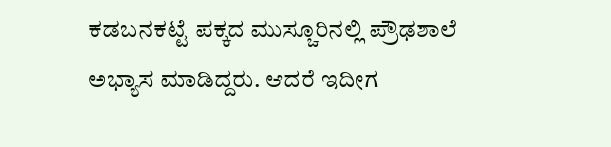ಕಡಬನಕಟ್ಟೆ ಪಕ್ಕದ ಮುಸ್ಚೂರಿನಲ್ಲಿ ಪ್ರೌಢಶಾಲೆ ಅಭ್ಯಾಸ ಮಾಡಿದ್ದರು. ಆದರೆ ಇದೀಗ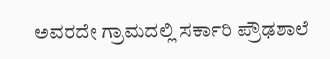ಅವರದೇ ಗ್ರಾಮದಲ್ಲಿ ಸರ್ಕಾರಿ ಪ್ರೌಢಶಾಲೆ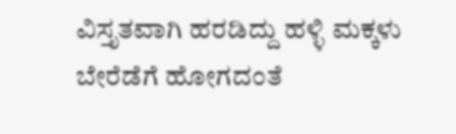ವಿಸ್ತೃತವಾಗಿ ಹರಡಿದ್ದು ಹಳ್ಳಿ ಮಕ್ಕಳು ಬೇರೆಡೆಗೆ ಹೋಗದಂತೆ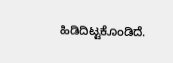ಹಿಡಿದಿಟ್ಟಕೊಂಡಿದೆ.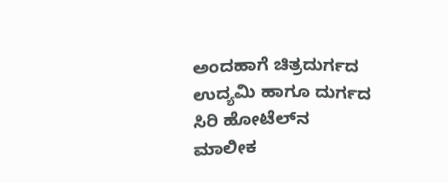ಅಂದಹಾಗೆ ಚಿತ್ರದುರ್ಗದ ಉದ್ಯಮಿ ಹಾಗೂ ದುರ್ಗದ ಸಿರಿ ಹೋಟೆಲ್‌ನ ಮಾಲೀಕ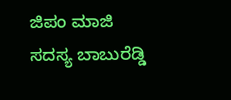ಜಿಪಂ ಮಾಜಿ ಸದಸ್ಯ ಬಾಬುರೆಡ್ಡಿ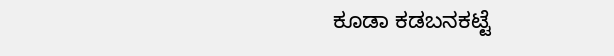ಕೂಡಾ ಕಡಬನಕಟ್ಟೆ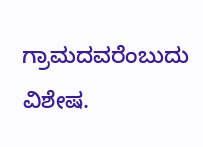ಗ್ರಾಮದವರೆಂಬುದು ವಿಶೇಷ.